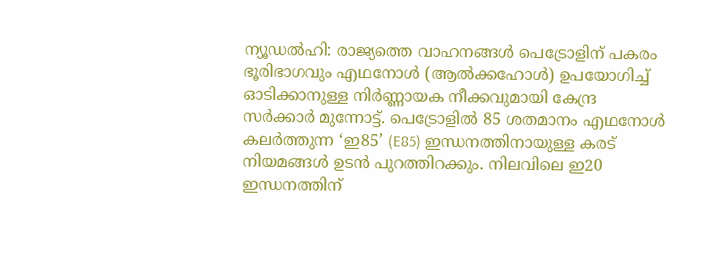ന്യൂഡൽഹി: രാജ്യത്തെ വാഹനങ്ങൾ പെട്രോളിന് പകരം ഭൂരിഭാഗവും എഥനോൾ (ആൽക്കഹോൾ) ഉപയോഗിച്ച് ഓടിക്കാനുള്ള നിർണ്ണായക നീക്കവുമായി കേന്ദ്ര സർക്കാർ മുന്നോട്ട്. പെട്രോളിൽ 85 ശതമാനം എഥനോൾ കലർത്തുന്ന ‘ഇ85’ (E85) ഇന്ധനത്തിനായുള്ള കരട് നിയമങ്ങൾ ഉടൻ പുറത്തിറക്കും. നിലവിലെ ഇ20 ഇന്ധനത്തിന്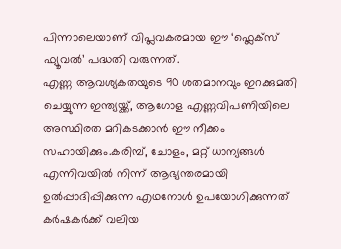പിന്നാലെയാണ് വിപ്ലവകരമായ ഈ ‘ഫ്ലെക്സ് ഫ്യൂവൽ’ പദ്ധതി വരുന്നത്.
എണ്ണ ആവശ്യകതയുടെ 90 ശതമാനവും ഇറക്കുമതി ചെയ്യുന്ന ഇന്ത്യയ്ക്ക്, ആഗോള എണ്ണവിപണിയിലെ അസ്ഥിരത മറികടക്കാൻ ഈ നീക്കം സഹായിക്കും.കരിമ്പ്, ചോളം, മറ്റ് ധാന്യങ്ങൾ എന്നിവയിൽ നിന്ന് ആഭ്യന്തരമായി ഉൽപ്പാദിപ്പിക്കുന്ന എഥനോൾ ഉപയോഗിക്കുന്നത് കർഷകർക്ക് വലിയ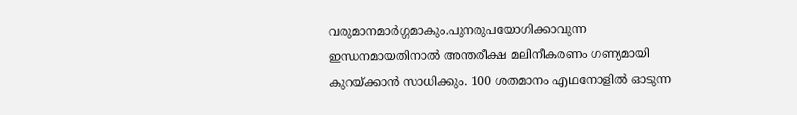വരുമാനമാർഗ്ഗമാകും.പുനരുപയോഗിക്കാവുന്ന ഇന്ധനമായതിനാൽ അന്തരീക്ഷ മലിനീകരണം ഗണ്യമായി കുറയ്ക്കാൻ സാധിക്കും. 100 ശതമാനം എഥനോളിൽ ഓടുന്ന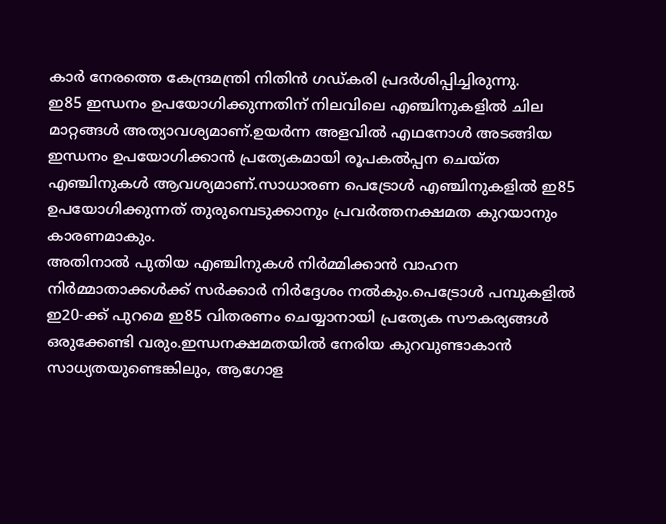കാർ നേരത്തെ കേന്ദ്രമന്ത്രി നിതിൻ ഗഡ്കരി പ്രദർശിപ്പിച്ചിരുന്നു.
ഇ85 ഇന്ധനം ഉപയോഗിക്കുന്നതിന് നിലവിലെ എഞ്ചിനുകളിൽ ചില മാറ്റങ്ങൾ അത്യാവശ്യമാണ്.ഉയർന്ന അളവിൽ എഥനോൾ അടങ്ങിയ ഇന്ധനം ഉപയോഗിക്കാൻ പ്രത്യേകമായി രൂപകൽപ്പന ചെയ്ത എഞ്ചിനുകൾ ആവശ്യമാണ്.സാധാരണ പെട്രോൾ എഞ്ചിനുകളിൽ ഇ85 ഉപയോഗിക്കുന്നത് തുരുമ്പെടുക്കാനും പ്രവർത്തനക്ഷമത കുറയാനും കാരണമാകും.
അതിനാൽ പുതിയ എഞ്ചിനുകൾ നിർമ്മിക്കാൻ വാഹന നിർമ്മാതാക്കൾക്ക് സർക്കാർ നിർദ്ദേശം നൽകും.പെട്രോൾ പമ്പുകളിൽ ഇ20-ക്ക് പുറമെ ഇ85 വിതരണം ചെയ്യാനായി പ്രത്യേക സൗകര്യങ്ങൾ ഒരുക്കേണ്ടി വരും.ഇന്ധനക്ഷമതയിൽ നേരിയ കുറവുണ്ടാകാൻ സാധ്യതയുണ്ടെങ്കിലും, ആഗോള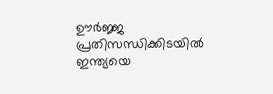ഊർജ്ജ പ്രതിസന്ധിക്കിടയിൽ ഇന്ത്യയെ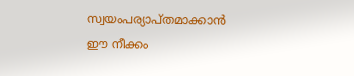സ്വയംപര്യാപ്തമാക്കാൻ ഈ നീക്കം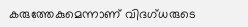കരുത്തേകുമെന്നാണ് വിദഗ്ധരുടെ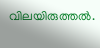വിലയിരുത്തൽ.